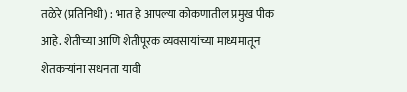तळेरे (प्रतिनिधी) : भात हे आपल्या कोकणातील प्रमुख पीक आहे. शेतीच्या आणि शेतीपूरक व्यवसायांच्या माध्यमातून शेतकऱ्यांना सधनता यावी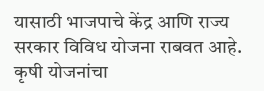यासाठी भाजपाचे केंद्र आणि राज्य सरकार विविध योजना राबवत आहे. कृषी योजनांचा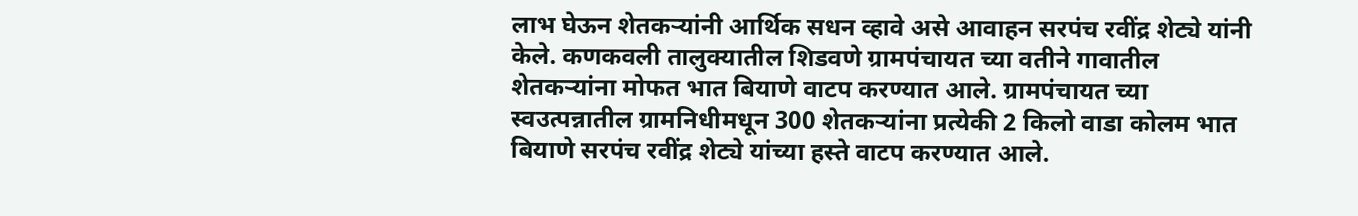लाभ घेऊन शेतकऱ्यांनी आर्थिक सधन व्हावे असे आवाहन सरपंच रवींद्र शेट्ये यांनी केले. कणकवली तालुक्यातील शिडवणे ग्रामपंचायत च्या वतीने गावातील शेतकऱ्यांना मोफत भात बियाणे वाटप करण्यात आले. ग्रामपंचायत च्या स्वउत्पन्नातील ग्रामनिधीमधून 300 शेतकऱ्यांना प्रत्येकी 2 किलो वाडा कोलम भात बियाणे सरपंच रवींद्र शेट्ये यांच्या हस्ते वाटप करण्यात आले.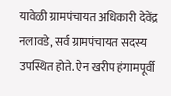यावेळी ग्रामपंचायत अधिकारी देवेंद्र नलावडे, सर्व ग्रामपंचायत सदस्य उपस्थित होते. ऐन खरीप हंगामपूर्वी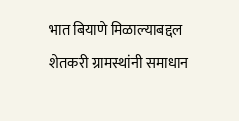भात बियाणे मिळाल्याबद्दल शेतकरी ग्रामस्थांनी समाधान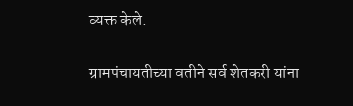व्यक्त केले.

ग्रामपंचायतीच्या वतीने सर्व शेतकरी यांना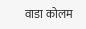वाडा कोलम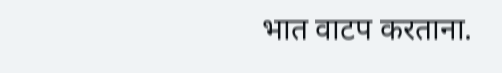भात वाटप करताना.